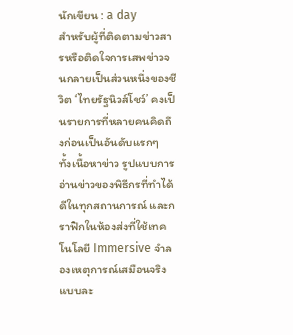นักเขียน : a day
สำหรับผู้ที่ติดตามข่าวสารหรือติดใจการเสพข่าวจนกลายเป็นส่วนหนึ่งของชีวิต ‘ไทยรัฐนิวส์โชว์’ คงเป็นรายการที่หลายคนคิดถึงก่อนเป็นอันดับแรกๆ
ทั้งเนื้อหาข่าว รูปแบบการอ่านข่าวของพิธีกรที่ทำได้ดีในทุกสถานการณ์ และกราฟิกในห้องส่งที่ใช้เทคโนโลยี Immersive จำลองเหตุการณ์เสมือนจริงแบบละ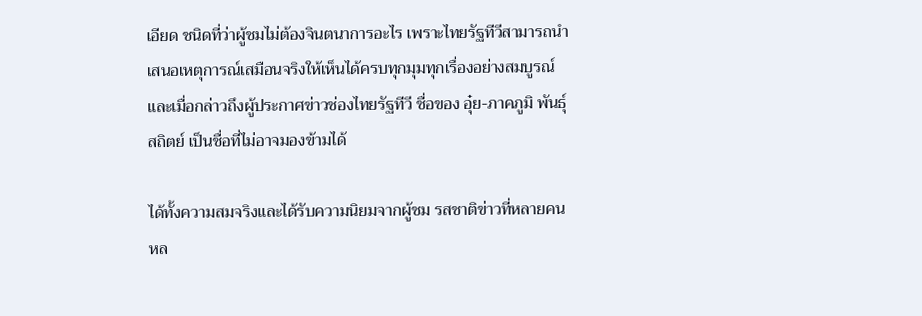เอียด ชนิดที่ว่าผู้ชมไม่ต้องจินตนาการอะไร เพราะไทยรัฐทีวีสามารถนำเสนอเหตุการณ์เสมือนจริงให้เห็นได้ครบทุกมุมทุกเรื่องอย่างสมบูรณ์
และเมื่อกล่าวถึงผู้ประกาศข่าวช่องไทยรัฐทีวี ชื่อของ อุ๋ย-ภาคภูมิ พันธุ์สถิตย์ เป็นชื่อที่ไม่อาจมองข้ามได้

ได้ทั้งความสมจริงและได้รับความนิยมจากผู้ชม รสชาติข่าวที่หลายคนหล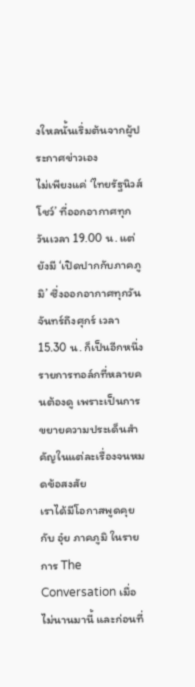งใหลนั้นเริ่มต้นจากผู้ประกาศข่าวเอง
ไม่เพียงแค่ ‘ไทยรัฐนิวส์โชว์’ ที่ออกอากาศทุกวันเวลา 19.00 น. แต่ยังมี ‘เปิดปากกับภาคภูมิ’ ซึ่งออกอากาศทุกวันจันทร์ถึงศุกร์ เวลา 15.30 น. ก็เป็นอีกหนึ่งรายการทอล์กที่หลายคนต้องดู เพราะเป็นการขยายความประเด็นสำคัญในแต่ละเรื่องจนหมดข้อสงสัย
เราได้มีโอกาสพูดคุยกับ อุ๋ย ภาคภูมิ ในรายการ The Conversation เมื่อไม่นานมานี้ และก่อนที่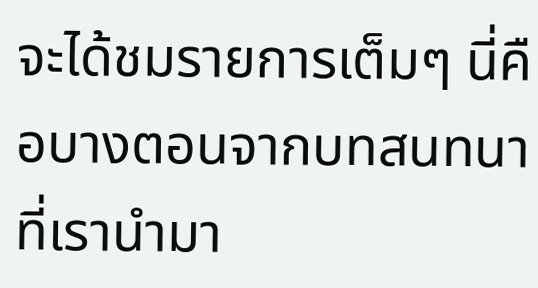จะได้ชมรายการเต็มๆ นี่คือบางตอนจากบทสนทนาที่เรานำมา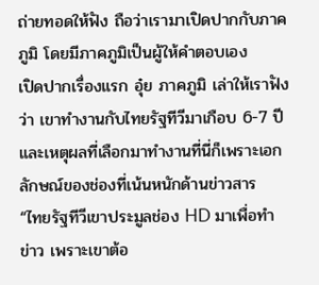ถ่ายทอดให้ฟัง ถือว่าเรามาเปิดปากกับภาคภูมิ โดยมีภาคภูมิเป็นผู้ให้คำตอบเอง
เปิดปากเรื่องแรก อุ๋ย ภาคภูมิ เล่าให้เราฟังว่า เขาทำงานกับไทยรัฐทีวีมาเกือบ 6-7 ปี และเหตุผลที่เลือกมาทำงานที่นี่ก็เพราะเอกลักษณ์ของช่องที่เน้นหนักด้านข่าวสาร
“ไทยรัฐทีวีเขาประมูลช่อง HD มาเพื่อทำข่าว เพราะเขาต้อ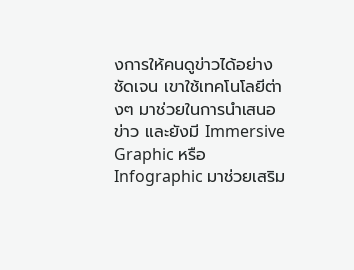งการให้คนดูข่าวได้อย่างชัดเจน เขาใช้เทคโนโลยีต่างๆ มาช่วยในการนำเสนอข่าว และยังมี Immersive Graphic หรือ Infographic มาช่วยเสริม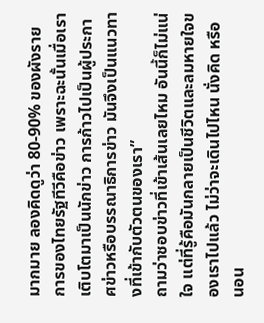มากมาย ลองคิดดูว่า 80-90% ของผังรายการของไทยรัฐทีวีคือข่าว เพราะฉะนั้นเมื่อเราเติบโตมาเป็นนักข่าว การก้าวไปเป็นผู้ประกาศข่าวหรือบรรณาธิการข่าว มันจึงเป็นแนวทางที่เข้ากับตัวตนของเรา”
ถามว่าชอบข่าวที่เข้าเส้นเลยไหม อันนี้ก็ไม่แน่ใจ แต่ที่รู้คือมันกลายเป็นชีวิตและลมหายใจของเราไปแล้ว ไม่ว่าจะเดินไปไหน นั่งคิด หรือนอน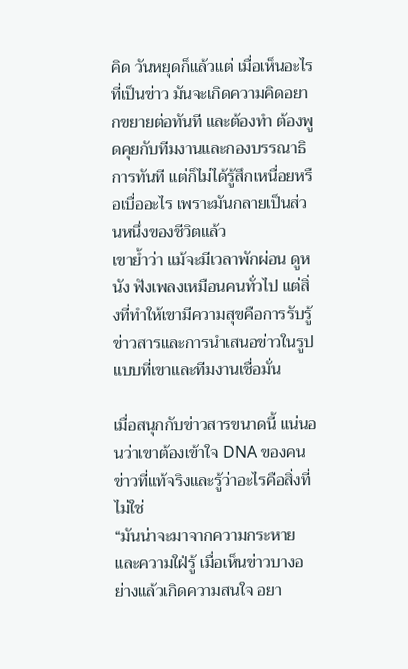คิด วันหยุดก็แล้วแต่ เมื่อเห็นอะไรที่เป็นข่าว มันจะเกิดความคิดอยากขยายต่อทันที และต้องทำ ต้องพูดคุยกับทีมงานและกองบรรณาธิการทันที แต่ก็ไม่ได้รู้สึกเหนื่อยหรือเบื่ออะไร เพราะมันกลายเป็นส่วนหนึ่งของชีวิตแล้ว
เขาย้ำว่า แม้จะมีเวลาพักผ่อน ดูหนัง ฟังเพลงเหมือนคนทั่วไป แต่สิ่งที่ทำให้เขามีความสุขคือการรับรู้ข่าวสารและการนำเสนอข่าวในรูปแบบที่เขาและทีมงานเชื่อมั่น

เมื่อสนุกกับข่าวสารขนาดนี้ แน่นอนว่าเขาต้องเข้าใจ DNA ของคนข่าวที่แท้จริงและรู้ว่าอะไรคือสิ่งที่ไม่ใช่
“มันน่าจะมาจากความกระหายและความใฝ่รู้ เมื่อเห็นข่าวบางอย่างแล้วเกิดความสนใจ อยา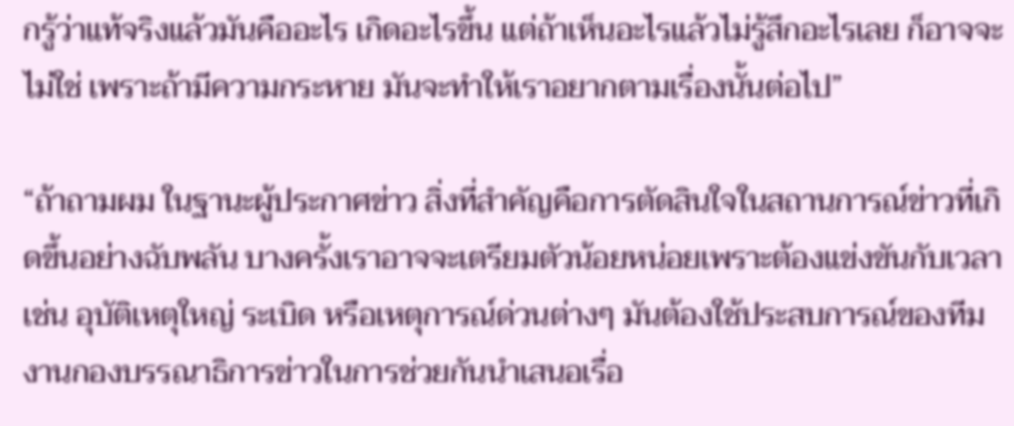กรู้ว่าแท้จริงแล้วมันคืออะไร เกิดอะไรขึ้น แต่ถ้าเห็นอะไรแล้วไม่รู้สึกอะไรเลย ก็อาจจะไม่ใช่ เพราะถ้ามีความกระหาย มันจะทำให้เราอยากตามเรื่องนั้นต่อไป”

“ถ้าถามผม ในฐานะผู้ประกาศข่าว สิ่งที่สำคัญคือการตัดสินใจในสถานการณ์ข่าวที่เกิดขึ้นอย่างฉับพลัน บางครั้งเราอาจจะเตรียมตัวน้อยหน่อยเพราะต้องแข่งขันกับเวลา เช่น อุบัติเหตุใหญ่ ระเบิด หรือเหตุการณ์ด่วนต่างๆ มันต้องใช้ประสบการณ์ของทีมงานกองบรรณาธิการข่าวในการช่วยกันนำเสนอเรื่อ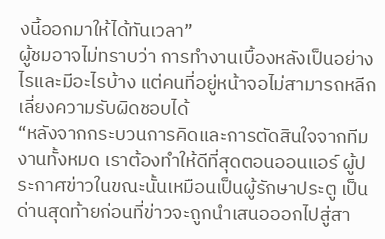งนี้ออกมาให้ได้ทันเวลา”
ผู้ชมอาจไม่ทราบว่า การทำงานเบื้องหลังเป็นอย่างไรและมีอะไรบ้าง แต่คนที่อยู่หน้าจอไม่สามารถหลีกเลี่ยงความรับผิดชอบได้
“หลังจากกระบวนการคิดและการตัดสินใจจากทีมงานทั้งหมด เราต้องทำให้ดีที่สุดตอนออนแอร์ ผู้ประกาศข่าวในขณะนั้นเหมือนเป็นผู้รักษาประตู เป็นด่านสุดท้ายก่อนที่ข่าวจะถูกนำเสนอออกไปสู่สา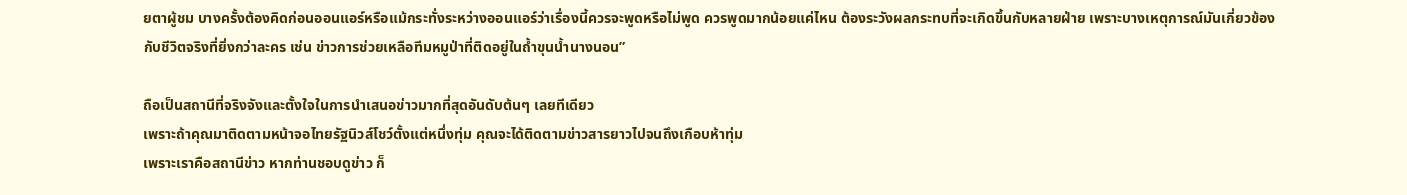ยตาผู้ชม บางครั้งต้องคิดก่อนออนแอร์หรือแม้กระทั่งระหว่างออนแอร์ว่าเรื่องนี้ควรจะพูดหรือไม่พูด ควรพูดมากน้อยแค่ไหน ต้องระวังผลกระทบที่จะเกิดขึ้นกับหลายฝ่าย เพราะบางเหตุการณ์มันเกี่ยวข้องกับชีวิตจริงที่ยิ่งกว่าละคร เช่น ข่าวการช่วยเหลือทีมหมูป่าที่ติดอยู่ในถ้ำขุนน้ำนางนอน”

ถือเป็นสถานีที่จริงจังและตั้งใจในการนำเสนอข่าวมากที่สุดอันดับต้นๆ เลยทีเดียว
เพราะถ้าคุณมาติดตามหน้าจอไทยรัฐนิวส์โชว์ตั้งแต่หนึ่งทุ่ม คุณจะได้ติดตามข่าวสารยาวไปจนถึงเกือบห้าทุ่ม
เพราะเราคือสถานีข่าว หากท่านชอบดูข่าว ก็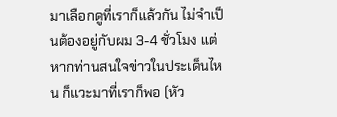มาเลือกดูที่เราก็แล้วกัน ไม่จำเป็นต้องอยู่กับผม 3-4 ชั่วโมง แต่หากท่านสนใจข่าวในประเด็นไหน ก็แวะมาที่เราก็พอ (หัว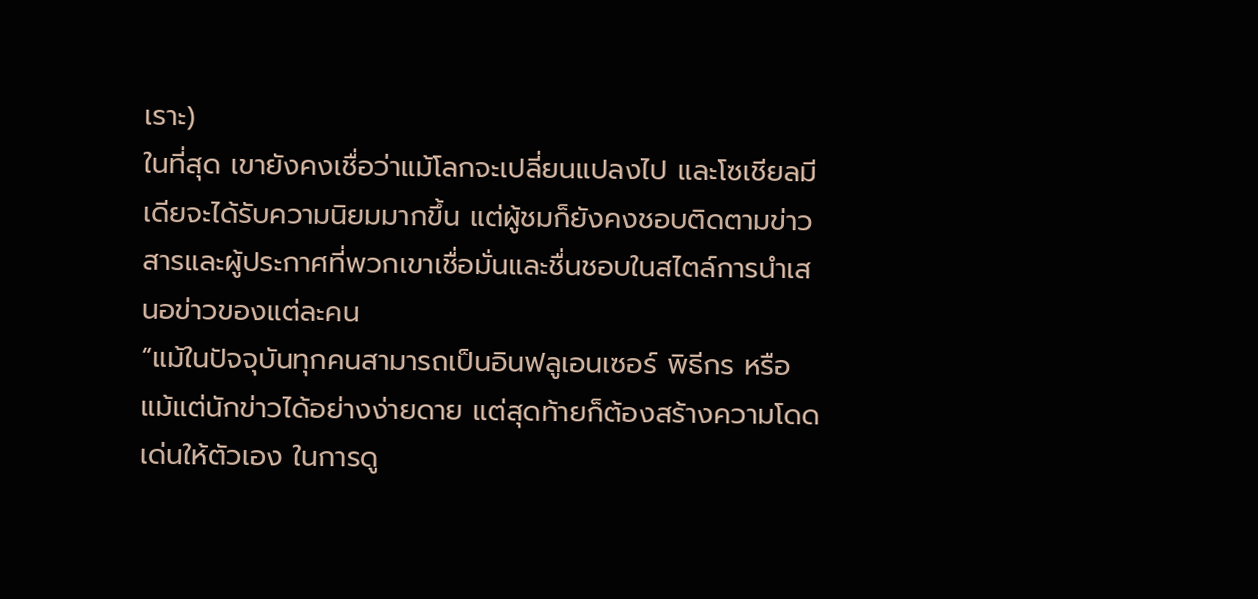เราะ)
ในที่สุด เขายังคงเชื่อว่าแม้โลกจะเปลี่ยนแปลงไป และโซเชียลมีเดียจะได้รับความนิยมมากขึ้น แต่ผู้ชมก็ยังคงชอบติดตามข่าวสารและผู้ประกาศที่พวกเขาเชื่อมั่นและชื่นชอบในสไตล์การนำเสนอข่าวของแต่ละคน
“แม้ในปัจจุบันทุกคนสามารถเป็นอินฟลูเอนเซอร์ พิธีกร หรือแม้แต่นักข่าวได้อย่างง่ายดาย แต่สุดท้ายก็ต้องสร้างความโดดเด่นให้ตัวเอง ในการดู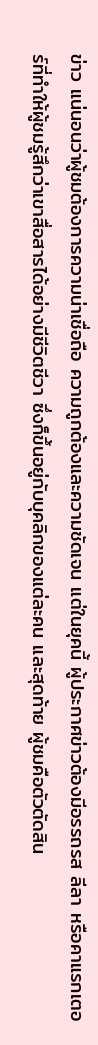ข่าว แน่นอนว่าผู้ชมต้องการความน่าเชื่อถือ ความถูกต้องและความชัดเจน แต่ในยุคนี้ ผู้ประกาศข่าวต้องมีอรรถรส ลีลา หรือคาแรกเตอร์ที่ทำให้ผู้ชมรู้สึกว่าเขาสื่อสารได้อย่างมีชีวิตชีวา ซึ่งก็ขึ้นอยู่กับบุคลิกของแต่ละคน และสุดท้าย ผู้ชมคือตัวตัดสิน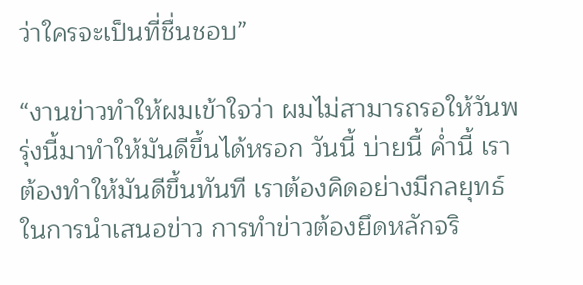ว่าใครจะเป็นที่ชื่นชอบ”

“งานข่าวทำให้ผมเข้าใจว่า ผมไม่สามารถรอให้วันพรุ่งนี้มาทำให้มันดีขึ้นได้หรอก วันนี้ บ่ายนี้ ค่ำนี้ เราต้องทำให้มันดีขึ้นทันที เราต้องคิดอย่างมีกลยุทธ์ในการนำเสนอข่าว การทำข่าวต้องยึดหลักจริ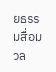ยธรรมสื่อมวล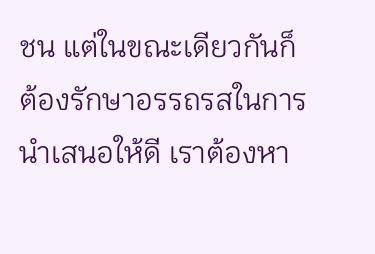ชน แต่ในขณะเดียวกันก็ต้องรักษาอรรถรสในการนำเสนอให้ดี เราต้องหา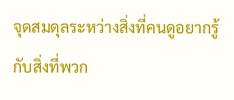จุดสมดุลระหว่างสิ่งที่คนดูอยากรู้กับสิ่งที่พวก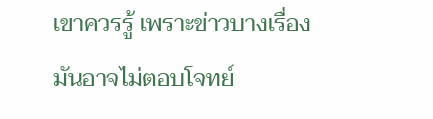เขาควรรู้ เพราะข่าวบางเรื่องมันอาจไม่ตอบโจทย์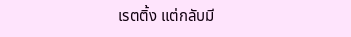เรตติ้ง แต่กลับมี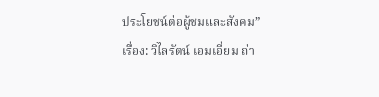ประโยชน์ต่อผู้ชมและสังคม”
เรื่อง: วิไลรัตน์ เอมเอี่ยม ถ่า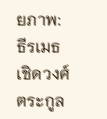ยภาพ: ธีรเมธ เชิดวงศ์ตระกูล